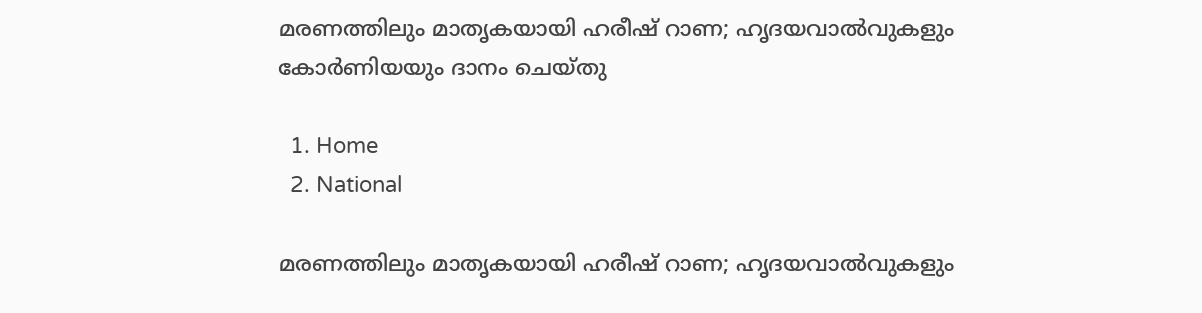മരണത്തിലും മാതൃകയായി ഹരീഷ് റാണ; ഹൃദയവാൽവുകളും കോർണിയയും ദാനം ചെയ്തു

  1. Home
  2. National

മരണത്തിലും മാതൃകയായി ഹരീഷ് റാണ; ഹൃദയവാൽവുകളും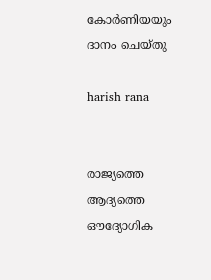കോർണിയയും ദാനം ചെയ്തു

harish rana


രാജ്യത്തെ ആദ്യത്തെ ഔദ്യോഗിക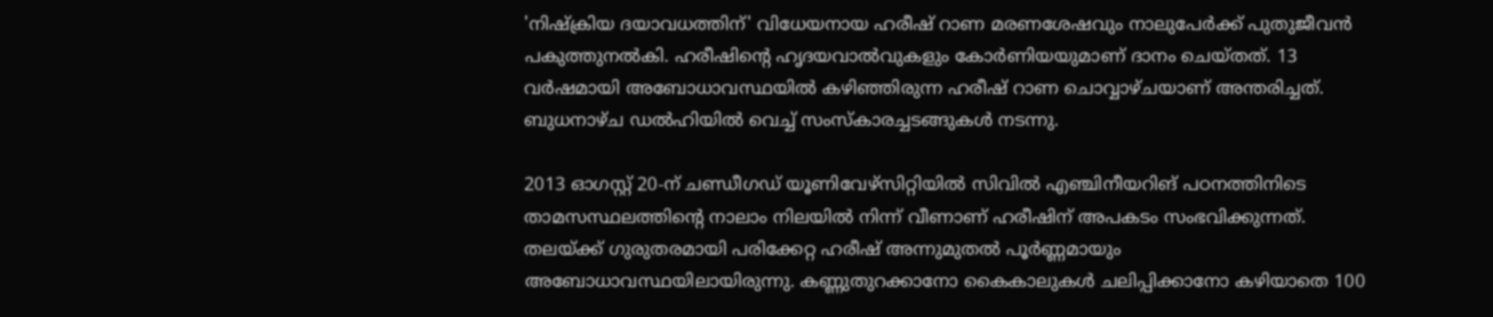'നിഷ്ക്രിയ ദയാവധത്തിന്' വിധേയനായ ഹരീഷ് റാണ മരണശേഷവും നാലുപേർക്ക് പുതുജീവൻ പകുത്തുനൽകി. ഹരീഷിന്റെ ഹൃദയവാൽവുകളും കോർണിയയുമാണ് ദാനം ചെയ്തത്. 13 വർഷമായി അബോധാവസ്ഥയിൽ കഴിഞ്ഞിരുന്ന ഹരീഷ് റാണ ചൊവ്വാഴ്ചയാണ് അന്തരിച്ചത്. ബുധനാഴ്ച ഡൽഹിയിൽ വെച്ച് സംസ്കാരച്ചടങ്ങുകൾ നടന്നു.

2013 ഓഗസ്റ്റ് 20-ന് ചണ്ഡീഗഡ് യൂണിവേഴ്‌സിറ്റിയിൽ സിവിൽ എഞ്ചിനീയറിങ് പഠനത്തിനിടെ താമസസ്ഥലത്തിന്റെ നാലാം നിലയിൽ നിന്ന് വീണാണ് ഹരീഷിന് അപകടം സംഭവിക്കുന്നത്. തലയ്ക്ക് ഗുരുതരമായി പരിക്കേറ്റ ഹരീഷ് അന്നുമുതൽ പൂർണ്ണമായും അബോധാവസ്ഥയിലായിരുന്നു. കണ്ണുതുറക്കാനോ കൈകാലുകൾ ചലിപ്പിക്കാനോ കഴിയാതെ 100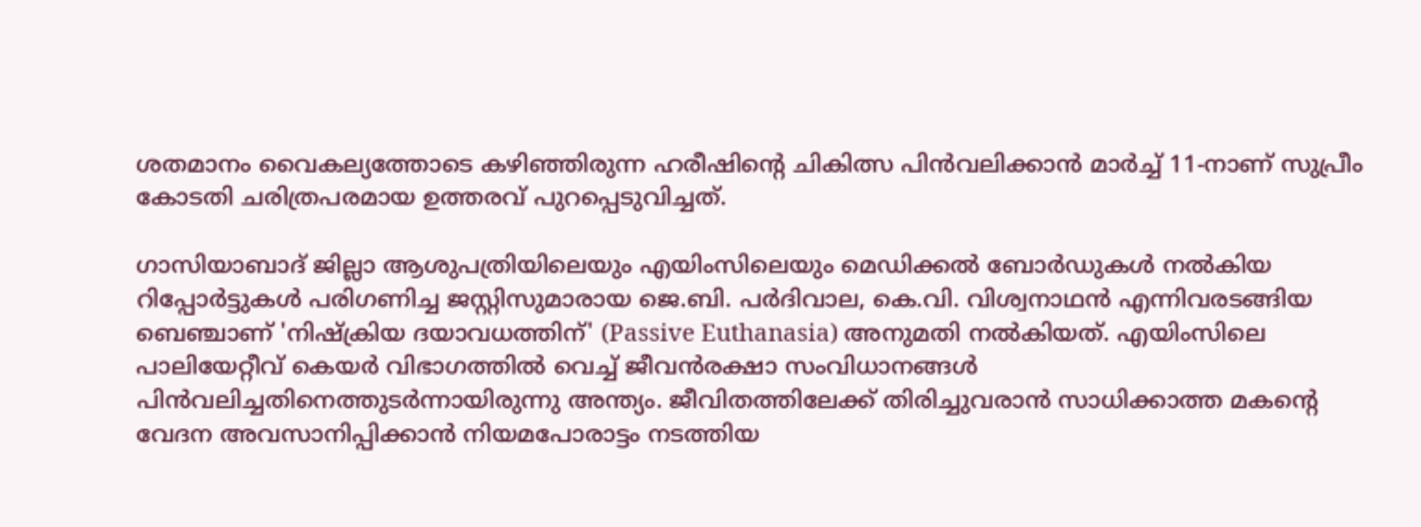ശതമാനം വൈകല്യത്തോടെ കഴിഞ്ഞിരുന്ന ഹരീഷിന്റെ ചികിത്സ പിൻവലിക്കാൻ മാർച്ച് 11-നാണ് സുപ്രീം കോടതി ചരിത്രപരമായ ഉത്തരവ് പുറപ്പെടുവിച്ചത്.

ഗാസിയാബാദ് ജില്ലാ ആശുപത്രിയിലെയും എയിംസിലെയും മെഡിക്കൽ ബോർഡുകൾ നൽകിയ റിപ്പോർട്ടുകൾ പരിഗണിച്ച ജസ്റ്റിസുമാരായ ജെ.ബി. പർദിവാല, കെ.വി. വിശ്വനാഥൻ എന്നിവരടങ്ങിയ ബെഞ്ചാണ് 'നിഷ്ക്രിയ ദയാവധത്തിന്' (Passive Euthanasia) അനുമതി നൽകിയത്. എയിംസിലെ പാലിയേറ്റീവ് കെയർ വിഭാഗത്തിൽ വെച്ച് ജീവൻരക്ഷാ സംവിധാനങ്ങൾ പിൻവലിച്ചതിനെത്തുടർന്നായിരുന്നു അന്ത്യം. ജീവിതത്തിലേക്ക് തിരിച്ചുവരാൻ സാധിക്കാത്ത മകന്റെ വേദന അവസാനിപ്പിക്കാൻ നിയമപോരാട്ടം നടത്തിയ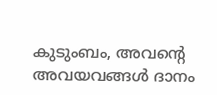കുടുംബം, അവന്റെ അവയവങ്ങൾ ദാനം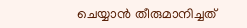ചെയ്യാൻ തീരുമാനിച്ചത്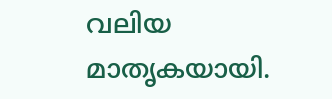വലിയ മാതൃകയായി.